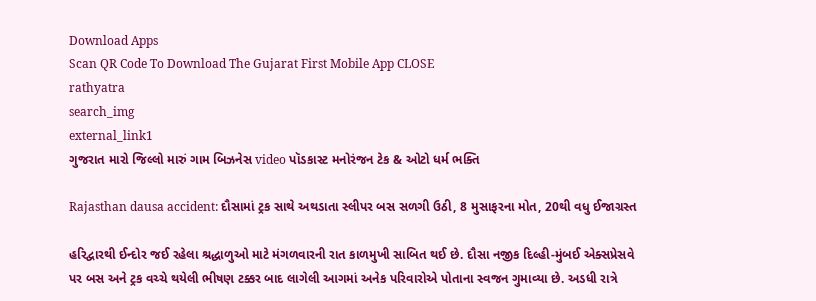Download Apps
Scan QR Code To Download The Gujarat First Mobile App CLOSE
rathyatra
search_img
external_link1
ગુજરાત મારો જિલ્લો મારું ગામ બિઝનેસ video પૉડકાસ્ટ મનોરંજન ટેક & ઓટો ધર્મ ભક્તિ

Rajasthan dausa accident: દૌસામાં ટ્રક સાથે અથડાતા સ્લીપર બસ સળગી ઉઠી, 8 મુસાફરના મોત, 20થી વધુ ઈજાગ્રસ્ત

હરિદ્વારથી ઈન્દોર જઈ રહેલા શ્રદ્ધાળુઓ માટે મંગળવારની રાત કાળમુખી સાબિત થઈ છે. દૌસા નજીક દિલ્હી-મુંબઈ એક્સપ્રેસવે પર બસ અને ટ્રક વચ્ચે થયેલી ભીષણ ટક્કર બાદ લાગેલી આગમાં અનેક પરિવારોએ પોતાના સ્વજન ગુમાવ્યા છે. અડધી રાત્રે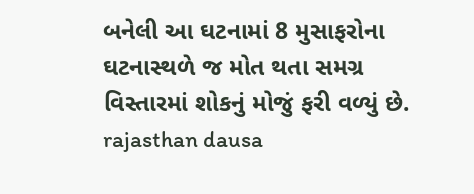બનેલી આ ઘટનામાં 8 મુસાફરોના ઘટનાસ્થળે જ મોત થતા સમગ્ર વિસ્તારમાં શોકનું મોજું ફરી વળ્યું છે.
rajasthan dausa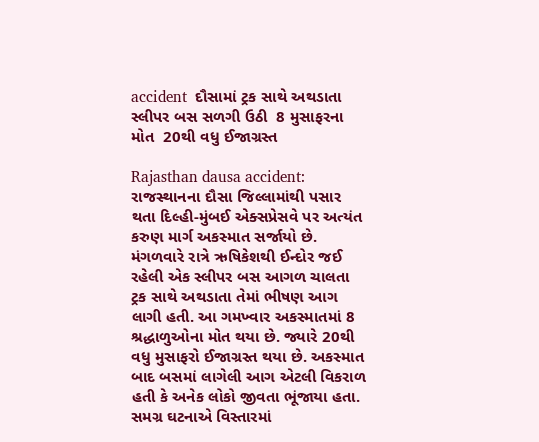accident  દૌસામાં ટ્રક સાથે અથડાતા સ્લીપર બસ સળગી ઉઠી  8 મુસાફરના મોત  20થી વધુ ઈજાગ્રસ્ત

Rajasthan dausa accident: રાજસ્થાનના દૌસા જિલ્લામાંથી પસાર થતા દિલ્હી-મુંબઈ એક્સપ્રેસવે પર અત્યંત કરુણ માર્ગ અકસ્માત સર્જાયો છે. મંગળવારે રાત્રે ઋષિકેશથી ઈન્દોર જઈ રહેલી એક સ્લીપર બસ આગળ ચાલતા ટ્રક સાથે અથડાતા તેમાં ભીષણ આગ લાગી હતી. આ ગમખ્વાર અકસ્માતમાં 8 શ્રદ્ધાળુઓના મોત થયા છે. જ્યારે 20થી વધુ મુસાફરો ઈજાગ્રસ્ત થયા છે. અકસ્માત બાદ બસમાં લાગેલી આગ એટલી વિકરાળ હતી કે અનેક લોકો જીવતા ભૂંજાયા હતા. સમગ્ર ઘટનાએ વિસ્તારમાં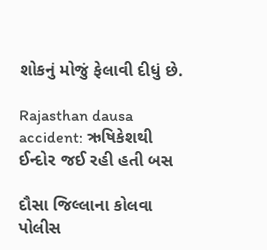શોકનું મોજું ફેલાવી દીધું છે.

Rajasthan dausa accident: ઋષિકેશથી ઈન્દોર જઈ રહી હતી બસ

દૌસા જિલ્લાના કોલવા પોલીસ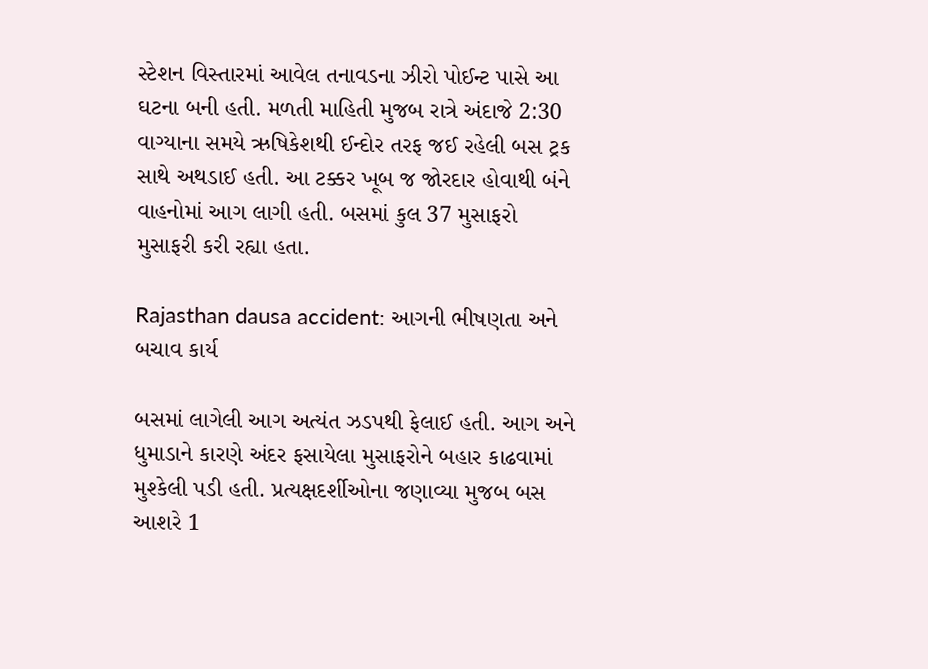સ્ટેશન વિસ્તારમાં આવેલ તનાવડના ઝીરો પોઈન્ટ પાસે આ ઘટના બની હતી. મળતી માહિતી મુજબ રાત્રે અંદાજે 2:30 વાગ્યાના સમયે ઋષિકેશથી ઈન્દોર તરફ જઈ રહેલી બસ ટ્રક સાથે અથડાઈ હતી. આ ટક્કર ખૂબ જ જોરદાર હોવાથી બંને વાહનોમાં આગ લાગી હતી. બસમાં કુલ 37 મુસાફરો મુસાફરી કરી રહ્યા હતા.

Rajasthan dausa accident: આગની ભીષણતા અને બચાવ કાર્ય

બસમાં લાગેલી આગ અત્યંત ઝડપથી ફેલાઈ હતી. આગ અને ધુમાડાને કારણે અંદર ફસાયેલા મુસાફરોને બહાર કાઢવામાં મુશ્કેલી પડી હતી. પ્રત્યક્ષદર્શીઓના જણાવ્યા મુજબ બસ આશરે 1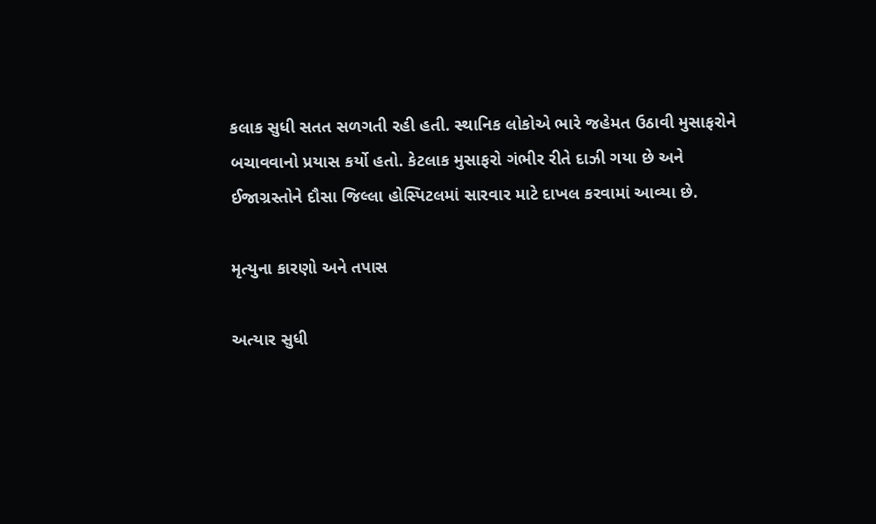કલાક સુધી સતત સળગતી રહી હતી. સ્થાનિક લોકોએ ભારે જહેમત ઉઠાવી મુસાફરોને બચાવવાનો પ્રયાસ કર્યો હતો. કેટલાક મુસાફરો ગંભીર રીતે દાઝી ગયા છે અને ઈજાગ્રસ્તોને દૌસા જિલ્લા હોસ્પિટલમાં સારવાર માટે દાખલ કરવામાં આવ્યા છે.

મૃત્યુના કારણો અને તપાસ

અત્યાર સુધી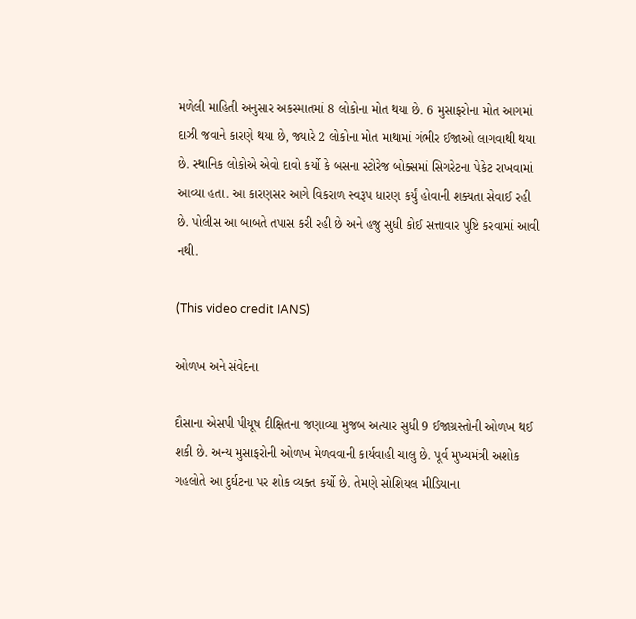મળેલી માહિતી અનુસાર અકસ્માતમાં 8 લોકોના મોત થયા છે. 6 મુસાફરોના મોત આગમાં દાઝી જવાને કારણે થયા છે, જ્યારે 2 લોકોના મોત માથામાં ગંભીર ઈજાઓ લાગવાથી થયા છે. સ્થાનિક લોકોએ એવો દાવો કર્યો કે બસના સ્ટોરેજ બોક્સમાં સિગરેટના પેકેટ રાખવામાં આવ્યા હતા. આ કારણસર આગે વિકરાળ સ્વરૂપ ધારણ કર્યું હોવાની શક્યતા સેવાઈ રહી છે. પોલીસ આ બાબતે તપાસ કરી રહી છે અને હજુ સુધી કોઈ સત્તાવાર પુષ્ટિ કરવામાં આવી નથી.

(This video credit IANS)

ઓળખ અને સંવેદના

દૌસાના એસપી પીયૂષ દીક્ષિતના જણાવ્યા મુજબ અત્યાર સુધી 9 ઈજાગ્રસ્તોની ઓળખ થઈ શકી છે. અન્ય મુસાફરોની ઓળખ મેળવવાની કાર્યવાહી ચાલુ છે. પૂર્વ મુખ્યમંત્રી અશોક ગહલોતે આ દુર્ઘટના પર શોક વ્યક્ત કર્યો છે. તેમણે સોશિયલ મીડિયાના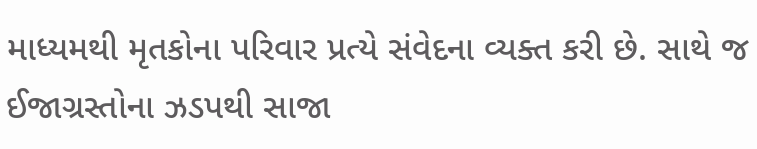માધ્યમથી મૃતકોના પરિવાર પ્રત્યે સંવેદના વ્યક્ત કરી છે. સાથે જ ઈજાગ્રસ્તોના ઝડપથી સાજા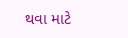થવા માટે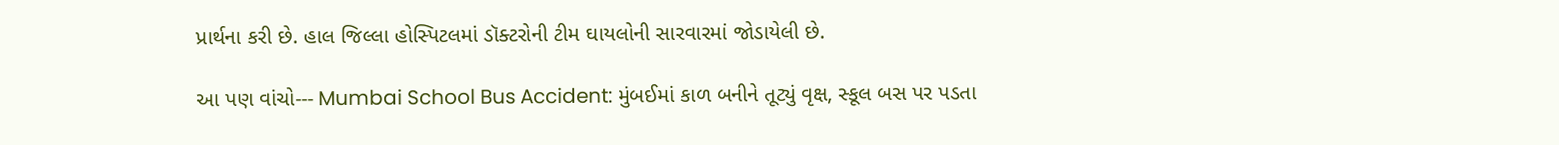પ્રાર્થના કરી છે. હાલ જિલ્લા હોસ્પિટલમાં ડૉક્ટરોની ટીમ ઘાયલોની સારવારમાં જોડાયેલી છે.

આ પણ વાંચો--- Mumbai School Bus Accident: મુંબઈમાં કાળ બનીને તૂટ્યું વૃક્ષ, સ્કૂલ બસ પર પડતા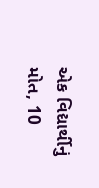એક વિદ્યાર્થીનું મોત, 10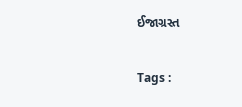ઈજાગ્રસ્ત

Tags :